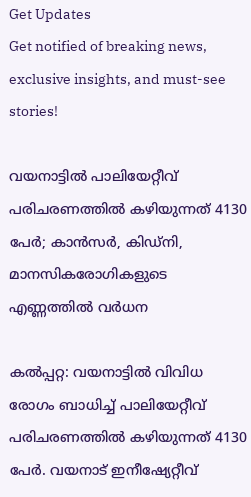Get Updates
Get notified of breaking news, exclusive insights, and must-see stories!

വയനാട്ടില്‍ പാലിയേറ്റീവ് പരിചരണത്തില്‍ കഴിയുന്നത് 4130 പേര്‍; കാന്‍സര്‍, കിഡ്‌നി, മാനസികരോഗികളുടെ എണ്ണത്തില്‍ വര്‍ധന

കല്‍പ്പറ്റ: വയനാട്ടില്‍ വിവിധ രോഗം ബാധിച്ച് പാലിയേറ്റീവ് പരിചരണത്തില്‍ കഴിയുന്നത് 4130 പേര്‍. വയനാട് ഇനീഷ്യേറ്റീവ്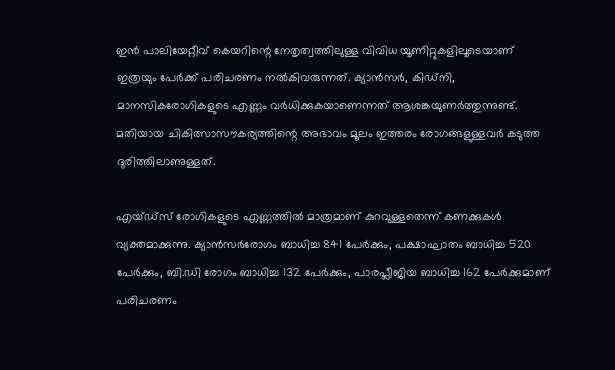ഇന്‍ പാലിയേറ്റീവ് കെയറിന്റെ നേതൃത്വത്തിലുള്ള വിവിധ യൂണിറ്റുകളിലൂടെയാണ് ഇത്രയും പേര്‍ക്ക് പരിചരണം നല്‍കിവരുന്നത്. ക്യാന്‍സര്‍, കിഡ്‌നി, മാനസികരോഗികളുടെ എണ്ണം വര്‍ധിക്കുകയാണെന്നത് ആശങ്കയുണര്‍ത്തുന്നുണ്ട്. മതിയായ ചികിത്സാസൗകര്യത്തിന്റെ അഭാവം മൂലം ഇത്തരം രോഗങ്ങളുള്ളവര്‍ കടുത്ത ദുരിത്തിലാണുള്ളത്.

എയ്ഡ്‌സ് രോഗികളുടെ എണ്ണത്തില്‍ മാത്രമാണ് കുറവുള്ളതെന്ന് കണക്കുകള്‍ വ്യക്തമാക്കുന്നു. ക്യാന്‍സര്‍രോഗം ബാധിച്ച 841 പേര്‍ക്കും, പക്ഷാഘാതം ബാധിച്ച 520 പേര്‍ക്കും, ബി.ഡി രോഗം ബാധിച്ച 132 പേര്‍ക്കും, പാരപ്ലീജിയ ബാധിച്ച 162 പേര്‍ക്കുമാണ് പരിചരണം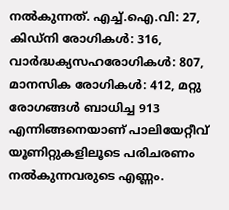നല്‍കുന്നത്. എച്ച്.ഐ.വി: 27, കിഡ്‌നി രോഗികള്‍: 316, വാര്‍ദ്ധക്യസഹരോഗികള്‍: 807, മാനസിക രോഗികള്‍: 412, മറ്റു രോഗങ്ങള്‍ ബാധിച്ച 913 എന്നിങ്ങനെയാണ് പാലിയേറ്റീവ് യൂണിറ്റുകളിലൂടെ പരിചരണം നല്‍കുന്നവരുടെ എണ്ണം.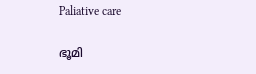Paliative care

ഭൂമി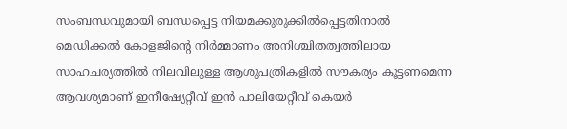സംബന്ധവുമായി ബന്ധപ്പെട്ട നിയമക്കുരുക്കില്‍പ്പെട്ടതിനാല്‍ മെഡിക്കല്‍ കോളജിന്റെ നിര്‍മ്മാണം അനിശ്ചിതത്വത്തിലായ സാഹചര്യത്തില്‍ നിലവിലുള്ള ആശുപത്രികളില്‍ സൗകര്യം കൂട്ടണമെന്ന ആവശ്യമാണ് ഇനീഷ്യേറ്റീവ് ഇന്‍ പാലിയേറ്റീവ് കെയര്‍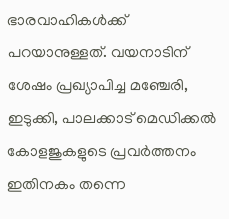ഭാരവാഹികള്‍ക്ക് പറയാനുള്ളത്. വയനാടിന് ശേഷം പ്രഖ്യാപിച്ച മഞ്ചേരി, ഇടുക്കി, പാലക്കാട് മെഡിക്കല്‍ കോളജുകളുടെ പ്രവര്‍ത്തനം ഇതിനകം തന്നെ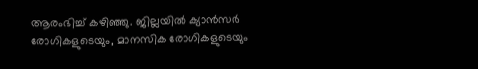ആരംഭിച്ച് കഴിഞ്ഞു. ജില്ലയില്‍ ക്യാന്‍സര്‍ രോഗികളുടെയും, മാനസിക രോഗികളുടെയും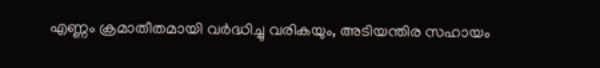എണ്ണം ക്രമാതീതമായി വര്‍ദ്ധിച്ചു വരികയും, അടിയന്തിര സഹായം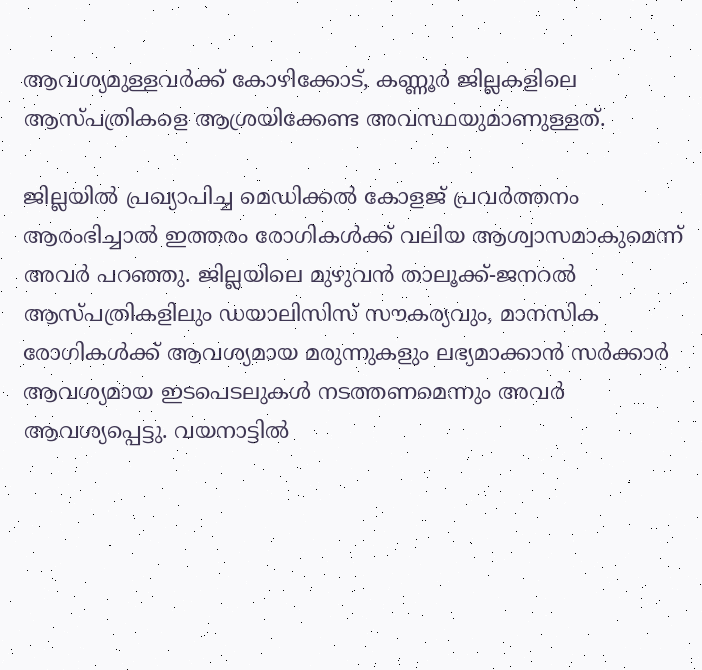ആവശ്യമുള്ളവര്‍ക്ക് കോഴിക്കോട്, കണ്ണൂര്‍ ജില്ലകളിലെ ആസ്പത്രികളെ ആശ്രയിക്കേണ്ട അവസ്ഥയുമാണുള്ളത്.

ജില്ലയില്‍ പ്രഖ്യാപിച്ച മെഡിക്കല്‍ കോളജ് പ്രവര്‍ത്തനം ആരംഭിച്ചാല്‍ ഇത്തരം രോഗികള്‍ക്ക് വലിയ ആശ്വാസമാകുമെന്ന് അവര്‍ പറഞ്ഞു. ജില്ലയിലെ മുഴുവന്‍ താലൂക്ക്-ജനറല്‍ ആസ്പത്രികളിലും ഡയാലിസിസ് സൗകര്യവും, മാനസിക രോഗികള്‍ക്ക് ആവശ്യമായ മരുന്നുകളും ലഭ്യമാക്കാന്‍ സര്‍ക്കാര്‍ ആവശ്യമായ ഇടപെടലുകള്‍ നടത്തണമെന്നും അവര്‍ ആവശ്യപ്പെട്ടു. വയനാട്ടില്‍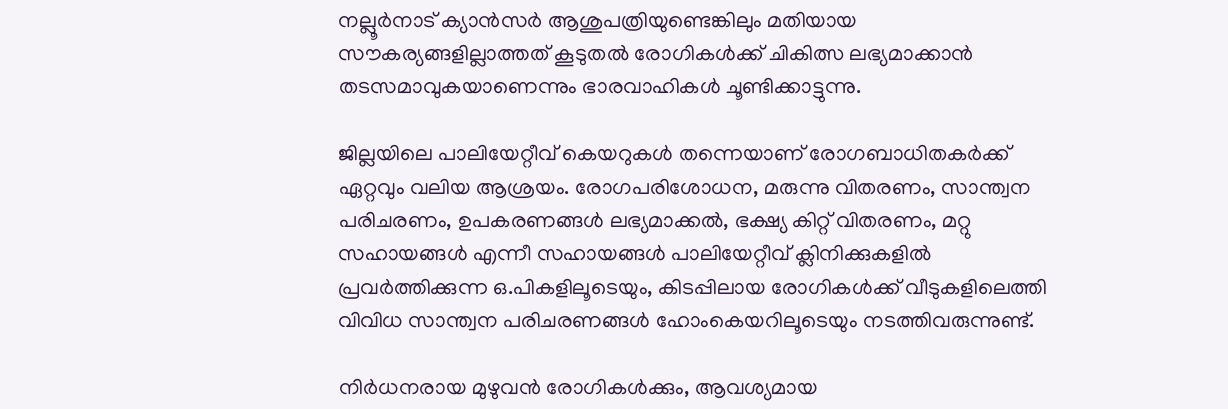നല്ലൂര്‍നാട് ക്യാന്‍സര്‍ ആശുപത്രിയുണ്ടെങ്കിലും മതിയായ സൗകര്യങ്ങളില്ലാത്തത് കൂടുതല്‍ രോഗികള്‍ക്ക് ചികിത്സ ലഭ്യമാക്കാന്‍ തടസമാവുകയാണെന്നും ഭാരവാഹികള്‍ ചൂണ്ടിക്കാട്ടുന്നു.

ജില്ലയിലെ പാലിയേറ്റീവ് കെയറുകള്‍ തന്നെയാണ് രോഗബാധിതകര്‍ക്ക് ഏറ്റവും വലിയ ആശ്രയം. രോഗപരിശോധന, മരുന്നു വിതരണം, സാന്ത്വന പരിചരണം, ഉപകരണങ്ങള്‍ ലഭ്യമാക്കല്‍, ഭക്ഷ്യ കിറ്റ് വിതരണം, മറ്റു സഹായങ്ങള്‍ എന്നീ സഹായങ്ങള്‍ പാലിയേറ്റീവ് ക്ലിനിക്കുകളില്‍ പ്രവര്‍ത്തിക്കുന്ന ഒ.പികളിലൂടെയും, കിടപ്പിലായ രോഗികള്‍ക്ക് വീടുകളിലെത്തി വിവിധ സാന്ത്വന പരിചരണങ്ങള്‍ ഹോംകെയറിലൂടെയും നടത്തിവരുന്നുണ്ട്.

നിര്‍ധനരായ മുഴുവന്‍ രോഗികള്‍ക്കും, ആവശ്യമായ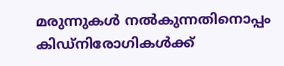മരുന്നുകള്‍ നല്‍കുന്നതിനൊപ്പം കിഡ്‌നിരോഗികള്‍ക്ക്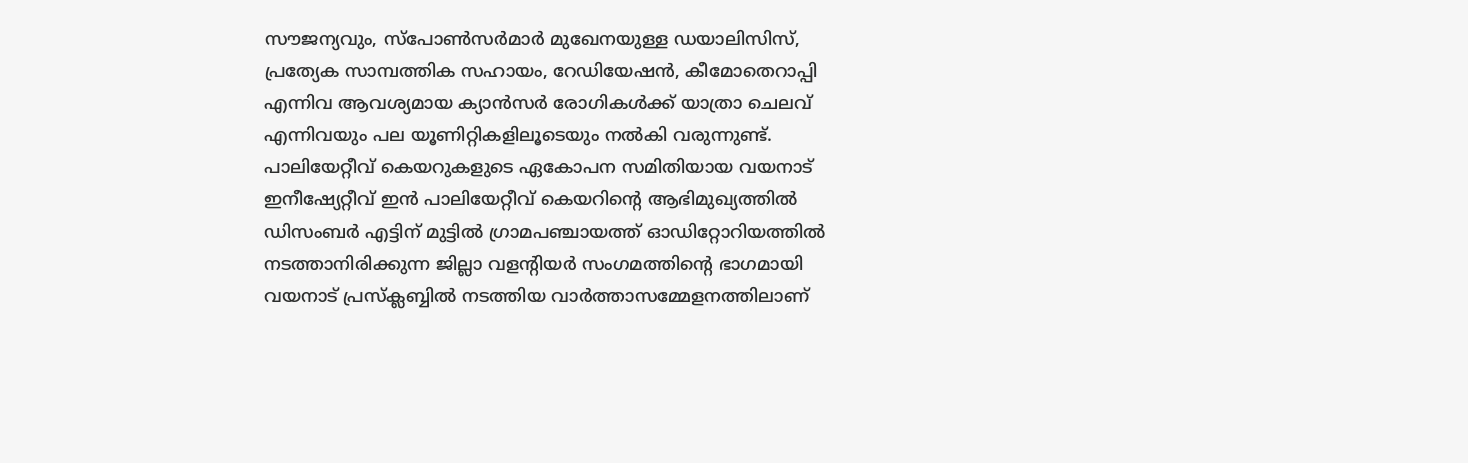സൗജന്യവും, സ്‌പോണ്‍സര്‍മാര്‍ മുഖേനയുള്ള ഡയാലിസിസ്, പ്രത്യേക സാമ്പത്തിക സഹായം, റേഡിയേഷന്‍, കീമോതെറാപ്പി എന്നിവ ആവശ്യമായ ക്യാന്‍സര്‍ രോഗികള്‍ക്ക് യാത്രാ ചെലവ് എന്നിവയും പല യൂണിറ്റികളിലൂടെയും നല്‍കി വരുന്നുണ്ട്. പാലിയേറ്റീവ് കെയറുകളുടെ ഏകോപന സമിതിയായ വയനാട് ഇനീഷ്യേറ്റീവ് ഇന്‍ പാലിയേറ്റീവ് കെയറിന്റെ ആഭിമുഖ്യത്തില്‍ ഡിസംബര്‍ എട്ടിന് മുട്ടില്‍ ഗ്രാമപഞ്ചായത്ത് ഓഡിറ്റോറിയത്തില്‍ നടത്താനിരിക്കുന്ന ജില്ലാ വളന്റിയര്‍ സംഗമത്തിന്റെ ഭാഗമായി വയനാട് പ്രസ്‌ക്ലബ്ബില്‍ നടത്തിയ വാര്‍ത്താസമ്മേളനത്തിലാണ്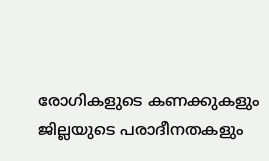രോഗികളുടെ കണക്കുകളും ജില്ലയുടെ പരാദീനതകളും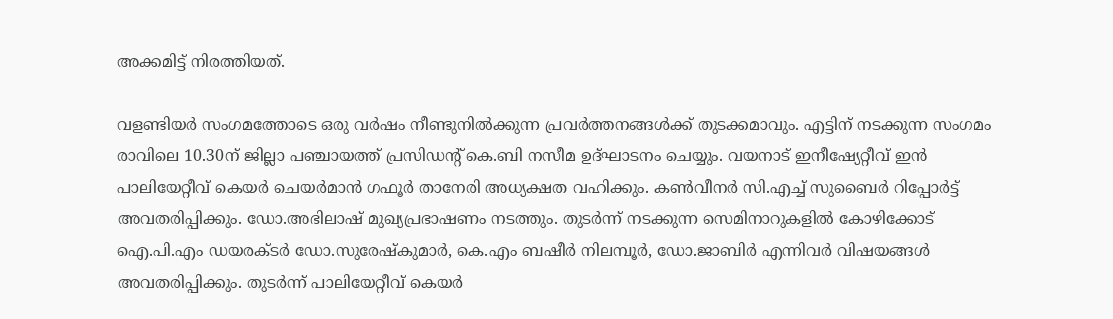അക്കമിട്ട് നിരത്തിയത്.

വളണ്ടിയര്‍ സംഗമത്തോടെ ഒരു വര്‍ഷം നീണ്ടുനില്‍ക്കുന്ന പ്രവര്‍ത്തനങ്ങള്‍ക്ക് തുടക്കമാവും. എട്ടിന് നടക്കുന്ന സംഗമം രാവിലെ 10.30ന് ജില്ലാ പഞ്ചായത്ത് പ്രസിഡന്റ് കെ.ബി നസീമ ഉദ്ഘാടനം ചെയ്യും. വയനാട് ഇനീഷ്യേറ്റീവ് ഇന്‍ പാലിയേറ്റീവ് കെയര്‍ ചെയര്‍മാന്‍ ഗഫൂര്‍ താനേരി അധ്യക്ഷത വഹിക്കും. കണ്‍വീനര്‍ സി.എച്ച് സുബൈര്‍ റിപ്പോര്‍ട്ട് അവതരിപ്പിക്കും. ഡോ.അഭിലാഷ് മുഖ്യപ്രഭാഷണം നടത്തും. തുടര്‍ന്ന് നടക്കുന്ന സെമിനാറുകളില്‍ കോഴിക്കോട് ഐ.പി.എം ഡയരക്ടര്‍ ഡോ.സുരേഷ്‌കുമാര്‍, കെ.എം ബഷീര്‍ നിലമ്പൂര്‍, ഡോ.ജാബിര്‍ എന്നിവര്‍ വിഷയങ്ങള്‍ അവതരിപ്പിക്കും. തുടര്‍ന്ന് പാലിയേറ്റീവ് കെയര്‍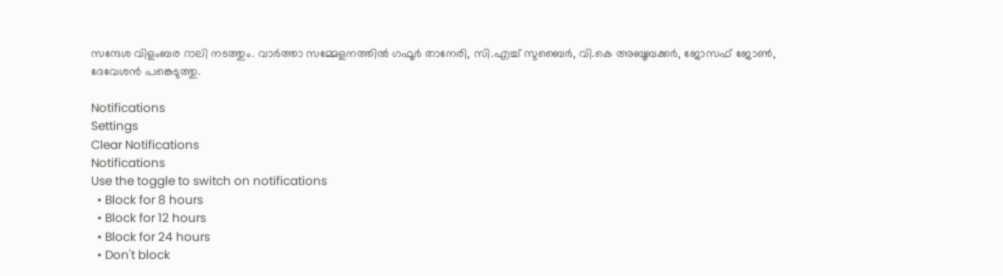സന്ദേശ വിളംബര റാലി നടത്തും. വാര്‍ത്താ സമ്മേളനത്തില്‍ ഗഫൂര്‍ താനേരി, സി.എച്ച് സുബൈര്‍, വി.കെ അബൂബക്കര്‍, ജോസഫ് ജോണ്‍, ദേവേശന്‍ പങ്കെടുത്തു.

Notifications
Settings
Clear Notifications
Notifications
Use the toggle to switch on notifications
  • Block for 8 hours
  • Block for 12 hours
  • Block for 24 hours
  • Don't block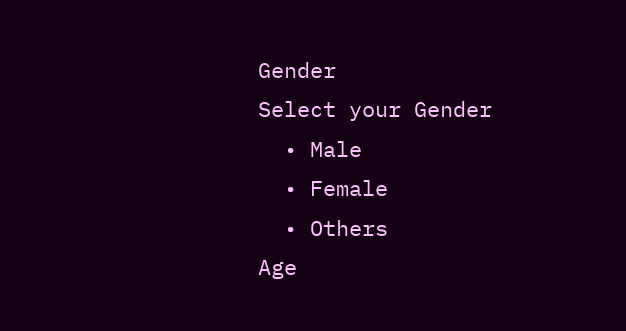Gender
Select your Gender
  • Male
  • Female
  • Others
Age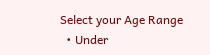Select your Age Range
  • Under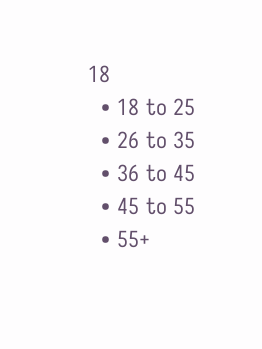18
  • 18 to 25
  • 26 to 35
  • 36 to 45
  • 45 to 55
  • 55+